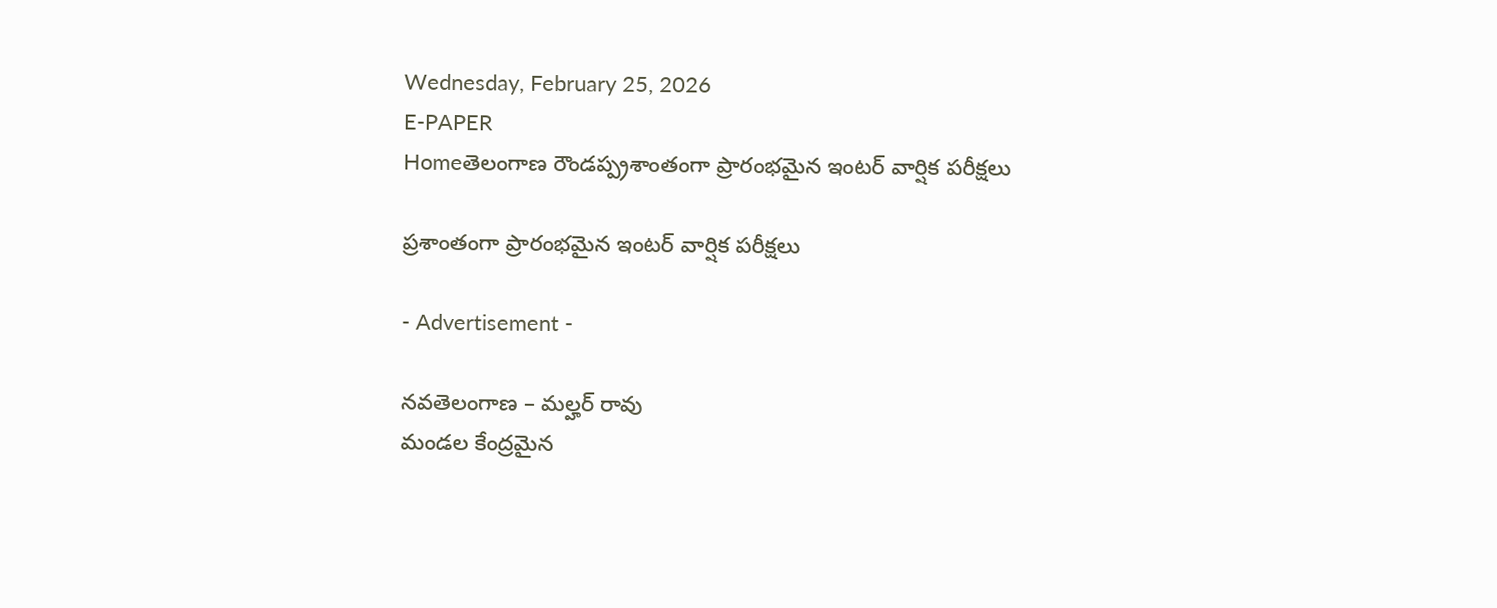Wednesday, February 25, 2026
E-PAPER
Homeతెలంగాణ రౌండప్ప్రశాంతంగా ప్రారంభమైన ఇంటర్ వార్షిక పరీక్షలు

ప్రశాంతంగా ప్రారంభమైన ఇంటర్ వార్షిక పరీక్షలు

- Advertisement -

నవతెలంగాణ – మల్హర్ రావు
మండల కేంద్రమైన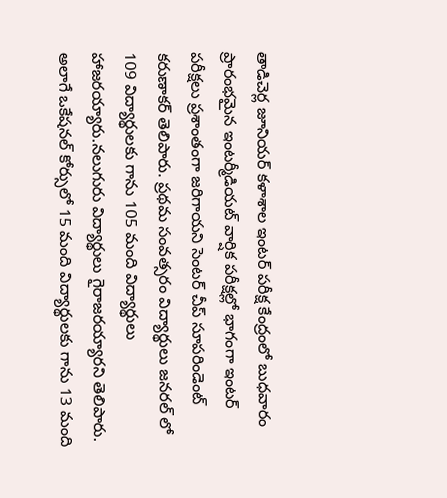తాడిచెర్ల జూనియర్ కళాశాల ఇంటర్ పరీక్ష కేంద్రంలో బుధవారం ప్రారంభమైన ఇంటర్మీడియట్ వార్షిక పరీక్షల్లో భాగంగా ఇంటర్ పరీక్షలు ప్రశాంతంగా జరిగాయని సెంటర్ చీప్ సూపరిండెంట్ కరుణాకర్ తెలిపారు. ప్రథమ సంవత్సరం విద్యార్థులు జనరల్ లో 109 విద్యార్థులకు గాను 105 మంది విద్యార్థులు హాజరయ్యారు.నలుగురు విద్యార్థులు గైరాజరయ్యారని తెలిపారు. అలాగే ఒకేషనల్ కోర్సులో 15 మంది విద్యార్థులకు గాను 13 మంది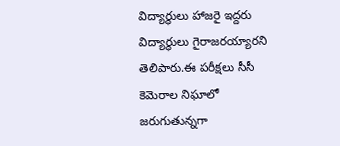విద్యార్థులు హాజరై ఇద్దరు విద్యార్థులు గైరాజరయ్యారని తెలిపారు.ఈ పరీక్షలు సీసీ కెమెరాల నిఘాలో జరుగుతున్నగా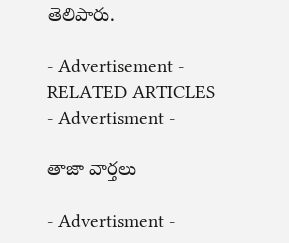తెలిపారు.

- Advertisement -
RELATED ARTICLES
- Advertisment -

తాజా వార్తలు

- Advertisment -